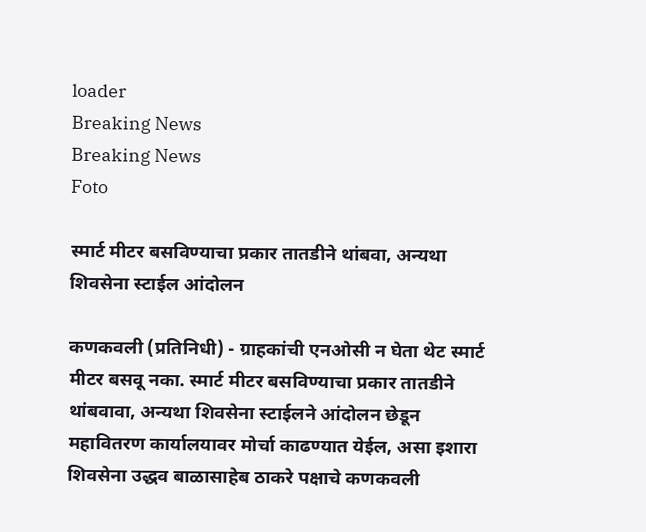loader
Breaking News
Breaking News
Foto

स्मार्ट मीटर बसविण्याचा प्रकार तातडीने थांबवा, अन्यथा शिवसेना स्टाईल आंदोलन

कणकवली (प्रतिनिधी) - ग्राहकांची एनओसी न घेता थेट स्मार्ट मीटर बसवू नका. स्मार्ट मीटर बसविण्याचा प्रकार तातडीने थांबवावा, अन्यथा शिवसेना स्टाईलने आंदोलन छेडून महावितरण कार्यालयावर मोर्चा काढण्यात येईल, असा इशारा शिवसेना उद्धव बाळासाहेब ठाकरे पक्षाचे कणकवली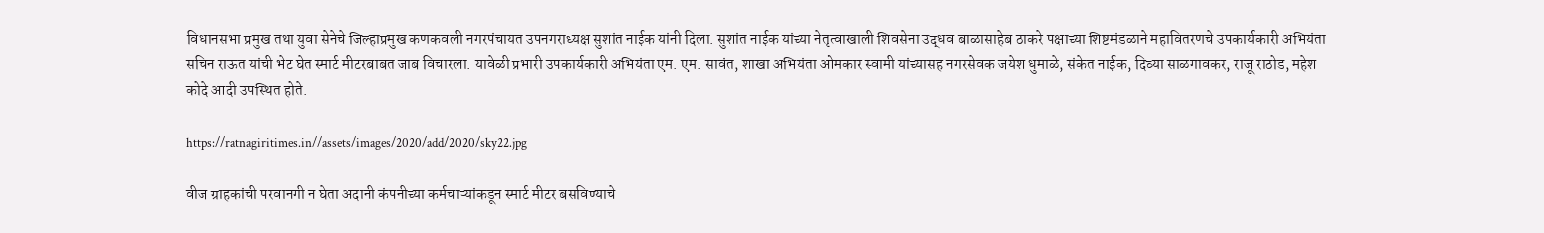विधानसभा प्रमुख तथा युवा सेनेचे जिल्हाप्रमुख कणकवली नगरपंचायत उपनगराध्यक्ष सुशांत नाईक यांनी दिला. सुशांत नाईक यांच्या नेतृत्वाखाली शिवसेना उद्धव बाळासाहेब ठाकरे पक्षाच्या शिष्टमंडळाने महावितरणचे उपकार्यकारी अभियंता सचिन राऊत यांची भेट घेत स्मार्ट मीटरबाबत जाब विचारला. यावेळी प्रभारी उपकार्यकारी अभियंता एम. एम. सावंत, शाखा अभियंता ओमकार स्वामी यांच्यासह नगरसेवक जयेश धुमाळे, संकेत नाईक, दिव्या साळगावकर, राजू राठोड, महेश कोदे आदी उपस्थित होते.

https://ratnagiritimes.in//assets/images/2020/add/2020/sky22.jpg

वीज ग्राहकांची परवानगी न घेता अदानी कंपनीच्या कर्मचाऱ्यांकडून स्मार्ट मीटर बसविण्याचे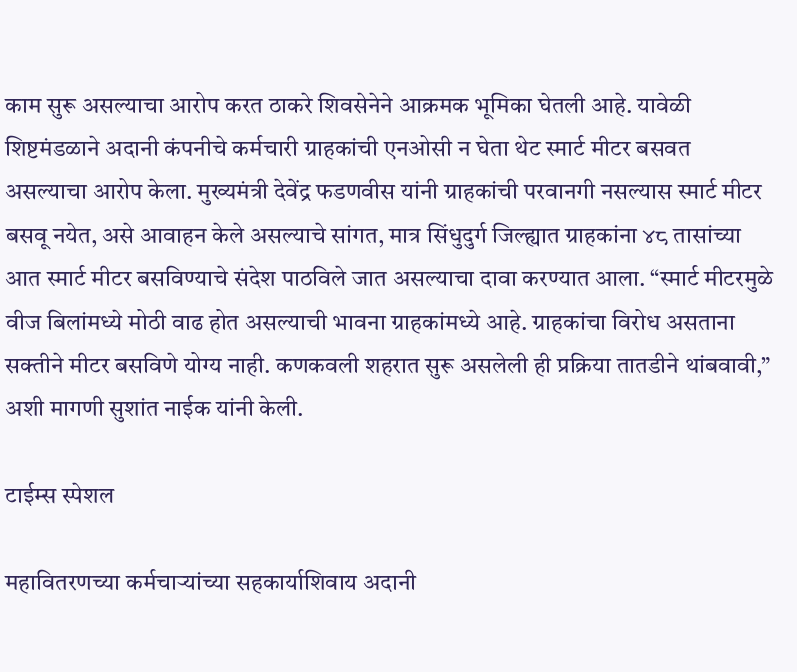काम सुरू असल्याचा आरोप करत ठाकरे शिवसेनेने आक्रमक भूमिका घेतली आहे. यावेळी शिष्टमंडळाने अदानी कंपनीचे कर्मचारी ग्राहकांची एनओसी न घेता थेट स्मार्ट मीटर बसवत असल्याचा आरोप केला. मुख्यमंत्री देवेंद्र फडणवीस यांनी ग्राहकांची परवानगी नसल्यास स्मार्ट मीटर बसवू नयेत, असे आवाहन केले असल्याचे सांगत, मात्र सिंधुदुर्ग जिल्ह्यात ग्राहकांना ४८ तासांच्या आत स्मार्ट मीटर बसविण्याचे संदेश पाठविले जात असल्याचा दावा करण्यात आला. “स्मार्ट मीटरमुळे वीज बिलांमध्ये मोठी वाढ होत असल्याची भावना ग्राहकांमध्ये आहे. ग्राहकांचा विरोध असताना सक्तीने मीटर बसविणे योग्य नाही. कणकवली शहरात सुरू असलेली ही प्रक्रिया तातडीने थांबवावी,” अशी मागणी सुशांत नाईक यांनी केली.

टाईम्स स्पेशल

महावितरणच्या कर्मचाऱ्यांच्या सहकार्याशिवाय अदानी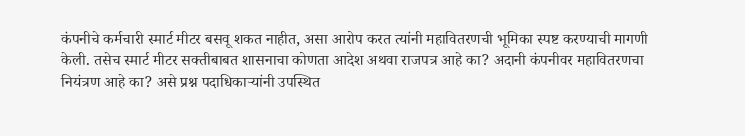कंपनीचे कर्मचारी स्मार्ट मीटर बसवू शकत नाहीत, असा आरोप करत त्यांनी महावितरणची भूमिका स्पष्ट करण्याची मागणी केली. तसेच स्मार्ट मीटर सक्तीबाबत शासनाचा कोणता आदेश अथवा राजपत्र आहे का? अदानी कंपनीवर महावितरणचा नियंत्रण आहे का? असे प्रश्न पदाधिकाऱ्यांनी उपस्थित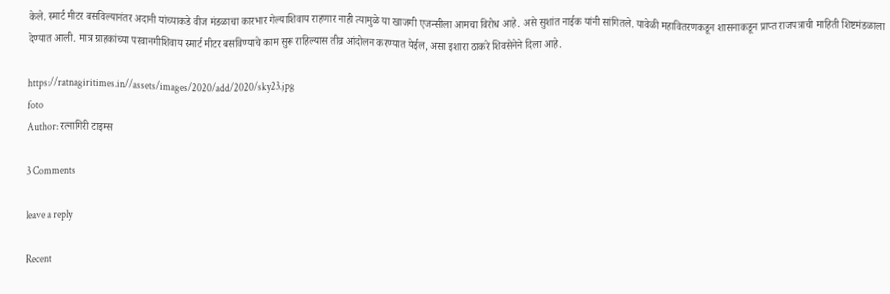केले. स्मार्ट मीटर बसविल्यानंतर अदानी यांच्याकडे वीज मंडळाचा कारभार गेल्याशिवाय राहणार नाही त्यामुळे या खाजगी एजन्सीला आमचा विरोध आहे. असे सुशांत नाईक यांनी सांगितले. यावेळी महावितरणकडून शासनाकडून प्राप्त राजपत्राची माहिती शिष्टमंडळाला देण्यात आली. मात्र ग्राहकांच्या परवानगीशिवाय स्मार्ट मीटर बसविण्याचे काम सुरू राहिल्यास तीव्र आंदोलन करण्यात येईल, असा इशारा ठाकरे शिवसेनेने दिला आहे.

https://ratnagiritimes.in//assets/images/2020/add/2020/sky23.jpg
foto
Author: रत्नागिरी टाइम्स

3 Comments

leave a reply

Recent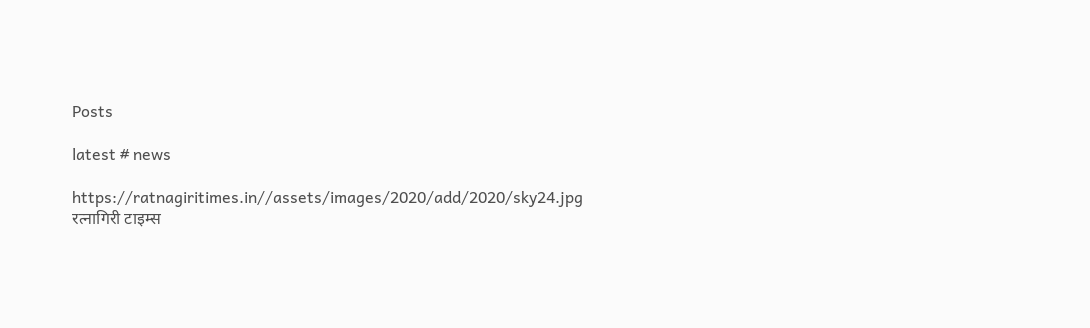Posts

latest # news

https://ratnagiritimes.in//assets/images/2020/add/2020/sky24.jpg
रत्नागिरी टाइम्स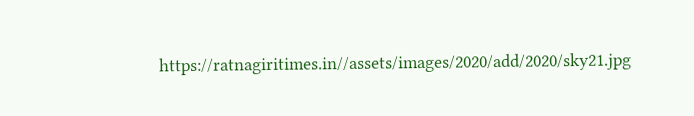https://ratnagiritimes.in//assets/images/2020/add/2020/sky21.jpg